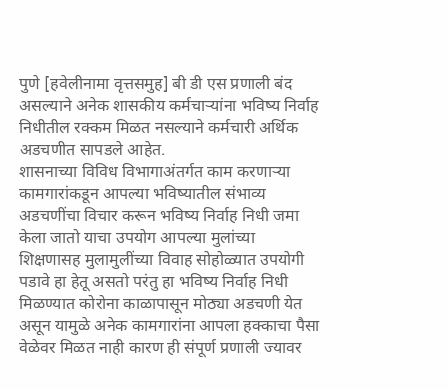पुणे [हवेलीनामा वृत्तसमुह] बी डी एस प्रणाली बंद असल्याने अनेक शासकीय कर्मचाऱ्यांना भविष्य निर्वाह निधीतील रक्कम मिळत नसल्याने कर्मचारी अर्थिक अडचणीत सापडले आहेत.
शासनाच्या विविध विभागाअंतर्गत काम करणाऱ्या कामगारांकडून आपल्या भविष्यातील संभाव्य अडचणींचा विचार करून भविष्य निर्वाह निधी जमा केला जातो याचा उपयोग आपल्या मुलांच्या शिक्षणासह मुलामुलींच्या विवाह सोहोळ्यात उपयोगी पडावे हा हेतू असतो परंतु हा भविष्य निर्वाह निधी मिळण्यात कोरोना काळापासून मोठ्या अडचणी येत असून यामुळे अनेक कामगारांना आपला हक्काचा पैसा वेळेवर मिळत नाही कारण ही संपूर्ण प्रणाली ज्यावर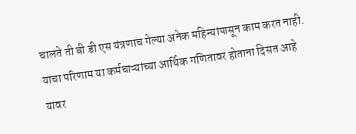चालते ती बी डी एस यंत्रणाच गेल्या अनेक महिन्यांपासून काम करत नाही.
याचा परिणाम या कर्मचाऱ्यांच्या आर्थिक गणितावर होताना दिसत आहे यावर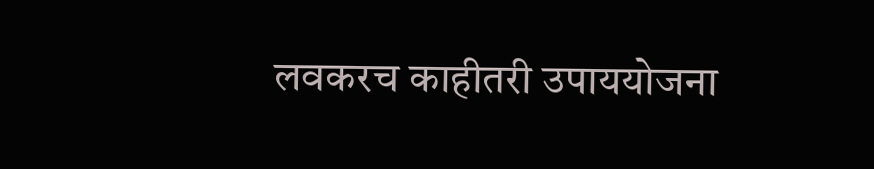लवकरच काहीतरी उपाययोजना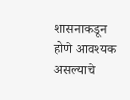शासनाकडून होणे आवश्यक असल्याचे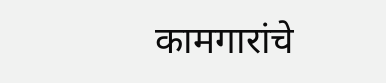कामगारांचे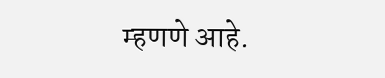म्हणणे आहे.